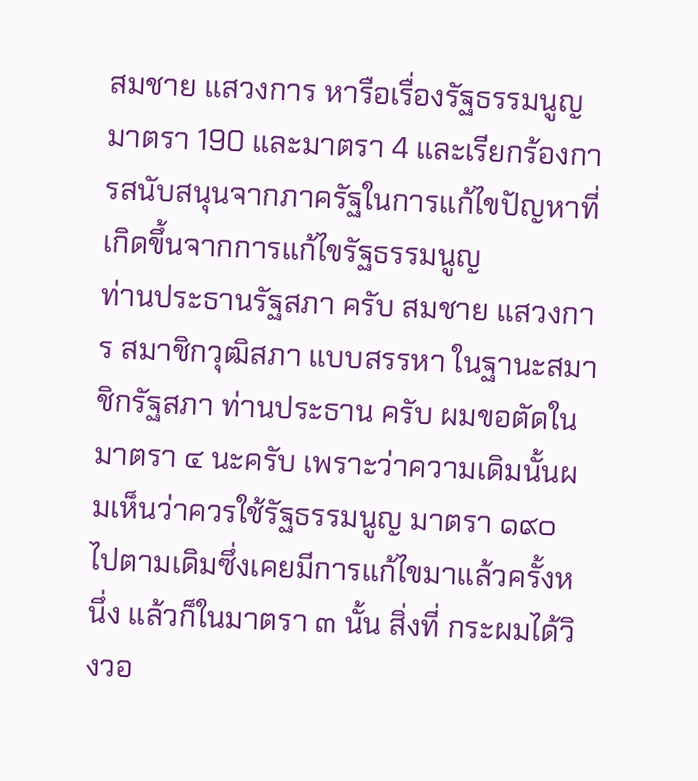สมชาย แสวงการ หารือเรื่องรัฐธรรมนูญ มาตรา 190 และมาตรา 4 และเรียกร้องการสนับสนุนจากภาครัฐในการแก้ไขปัญหาที่เกิดขึ้นจากการแก้ไขรัฐธรรมนูญ
ท่านประธานรัฐสภา ครับ สมชาย แสวงการ สมาชิกวุฒิสภา แบบสรรหา ในฐานะสมาชิกรัฐสภา ท่านประธาน ครับ ผมขอตัดในมาตรา ๔ นะครับ เพราะว่าความเดิมนั้นผมเห็นว่าควรใช้รัฐธรรมนูญ มาตรา ๑๙๐ ไปตามเดิมซึ่งเคยมีการแก้ไขมาแล้วครั้งหนึ่ง แล้วก็ในมาตรา ๓ นั้น สิ่งที่ กระผมได้วิงวอ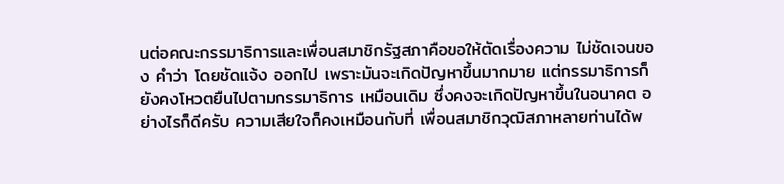นต่อคณะกรรมาธิการและเพื่อนสมาชิกรัฐสภาคือขอให้ตัดเรื่องความ ไม่ชัดเจนของ คําว่า โดยชัดแจ้ง ออกไป เพราะมันจะเกิดปัญหาขึ้นมากมาย แต่กรรมาธิการก็ยังคงโหวตยืนไปตามกรรมาธิการ เหมือนเดิม ซึ่งคงจะเกิดปัญหาขึ้นในอนาคต อย่างไรก็ดีครับ ความเสียใจก็คงเหมือนกับที่ เพื่อนสมาชิกวุฒิสภาหลายท่านได้พ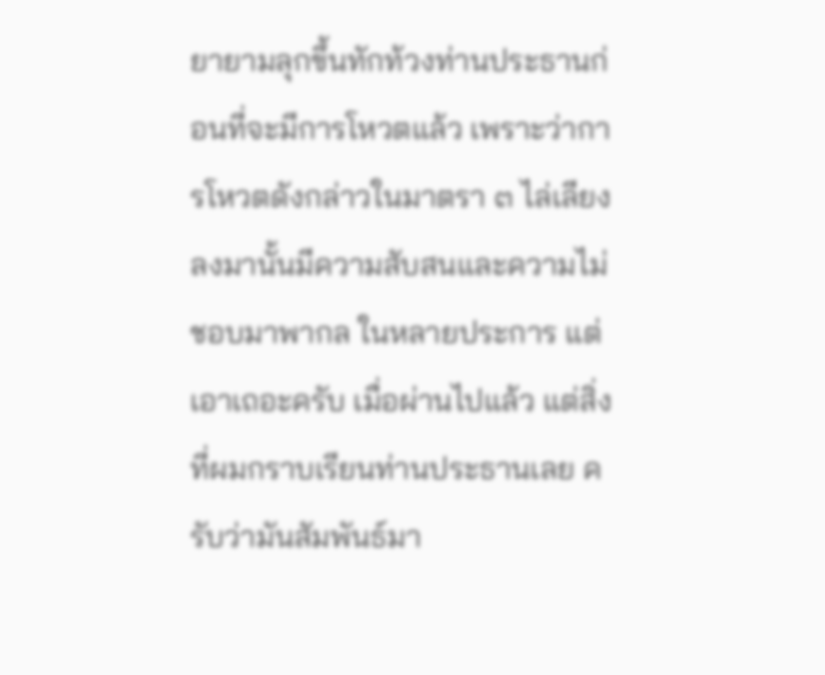ยายามลุกขึ้นทักท้วงท่านประธานก่อนที่จะมีการโหวตแล้ว เพราะว่าการโหวตดังกล่าวในมาตรา ๓ ไล่เลียงลงมานั้นมีความสับสนและความไม่ชอบมาพากล ในหลายประการ แต่เอาเถอะครับ เมื่อผ่านไปแล้ว แต่สิ่งที่ผมกราบเรียนท่านประธานเลย ครับว่ามันสัมพันธ์มา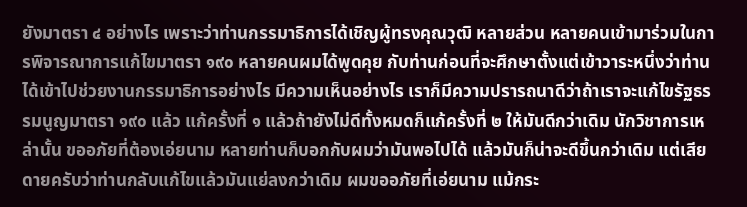ยังมาตรา ๔ อย่างไร เพราะว่าท่านกรรมาธิการได้เชิญผู้ทรงคุณวุฒิ หลายส่วน หลายคนเข้ามาร่วมในการพิจารณาการแก้ไขมาตรา ๑๙๐ หลายคนผมได้พูดคุย กับท่านก่อนที่จะศึกษาตั้งแต่เข้าวาระหนึ่งว่าท่านได้เข้าไปช่วยงานกรรมาธิการอย่างไร มีความเห็นอย่างไร เราก็มีความปรารถนาดีว่าถ้าเราจะแก้ไขรัฐธรรมนูญมาตรา ๑๙๐ แล้ว แก้ครั้งที่ ๑ แล้วถ้ายังไม่ดีทั้งหมดก็แก้ครั้งที่ ๒ ให้มันดีกว่าเดิม นักวิชาการเหล่านั้น ขออภัยที่ต้องเอ่ยนาม หลายท่านก็บอกกับผมว่ามันพอไปได้ แล้วมันก็น่าจะดีขึ้นกว่าเดิม แต่เสียดายครับว่าท่านกลับแก้ไขแล้วมันแย่ลงกว่าเดิม ผมขออภัยที่เอ่ยนาม แม้กระ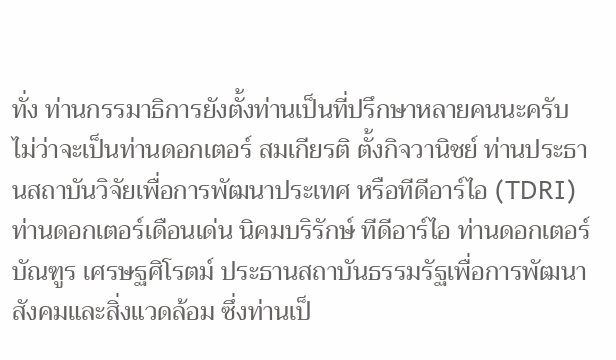ทั่ง ท่านกรรมาธิการยังตั้งท่านเป็นที่ปรึกษาหลายคนนะครับ ไม่ว่าจะเป็นท่านดอกเตอร์ สมเกียรติ ตั้งกิจวานิชย์ ท่านประธานสถาบันวิจัยเพื่อการพัฒนาประเทศ หรือทีดีอาร์ไอ (TDRI) ท่านดอกเตอร์เดือนเด่น นิคมบริรักษ์ ทีดีอาร์ไอ ท่านดอกเตอร์บัณฑูร เศรษฐศิโรตม์ ประธานสถาบันธรรมรัฐเพื่อการพัฒนาสังคมและสิ่งแวดล้อม ซึ่งท่านเป็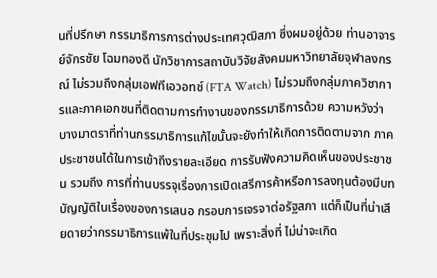นที่ปรึกษา กรรมาธิการการต่างประเทศวุฒิสภา ซึ่งผมอยู่ด้วย ท่านอาจารย์จักรชัย โฉมทองดี นักวิชาการสถาบันวิจัยสังคมมหาวิทยาลัยจุฬาลงกรณ์ ไม่รวมถึงกลุ่มเอฟทีเอวอทช์ (FTA Watch) ไม่รวมถึงกลุ่มภาควิชาการและภาคเอกชนที่ติดตามการทํางานของกรรมาธิการด้วย ความหวังว่าบางมาตราที่ท่านกรรมาธิการแก้ไขนั้นจะยังทําให้เกิดการติดตามจาก ภาคประชาชนได้ในการเข้าถึงรายละเอียด การรับฟังความคิดเห็นของประชาชน รวมถึง การที่ท่านบรรจุเรื่องการเปิดเสรีการค้าหรือการลงทุนต้องมีบทบัญญัติในเรื่องของการเสนอ กรอบการเจรจาต่อรัฐสภา แต่ก็เป็นที่น่าเสียดายว่ากรรมาธิการแพ้ในที่ประชุมไป เพราะสิ่งที่ ไม่น่าจะเกิด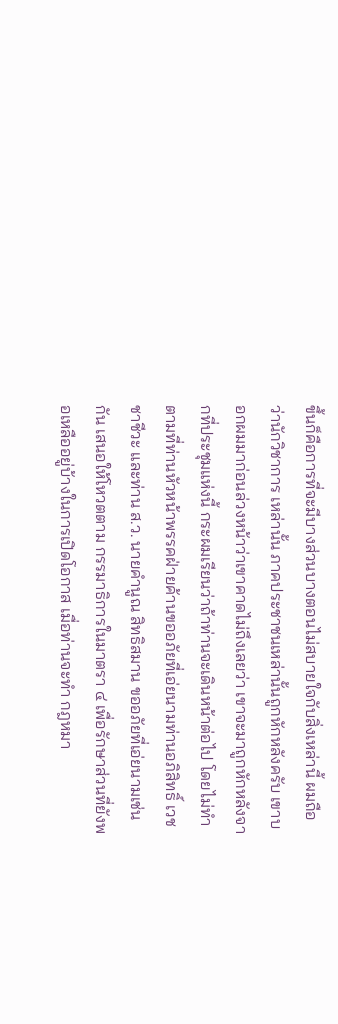ขึ้นก็คือการที่จะมีบางส่วนบางตอนไม่สบายใจกับสิ่งเหล่านี้ ผมถือว่านักวิชาการ เหล่านั้น ภาคประชาชนเหล่านั้นถูกหักหลังครับ เขาบอกผมมาก่อนล่วงหน้าว่าเขาคาดไม่ถึงเลยว่า เขาจะมาถูกหักหลังจากที่ประชุมแห่งนี้ กระผมเรียนว่าถ้าท่านจะเดินหน้าต่อไป โดยไม่ทําตามที่ท่านหัวหน้าพรรคฝ่ายค้านขออภัยที่เอ่ยนามท่านอภิสิทธิ์ เวชชาชีวะ และท่าน ส.ว. นายคํานูณ สิทธิสมาน ขออภัยที่เอ่ยนามเช่นกัน เสนอให้โหวตตาม กรรมาธิการในมาตรา ๔ เพื่อรักษาส่วนที่ยังพอเหลืออยู่บ้างในการเปิดโอกาส เมื่อท่านจะทํา กฎหมา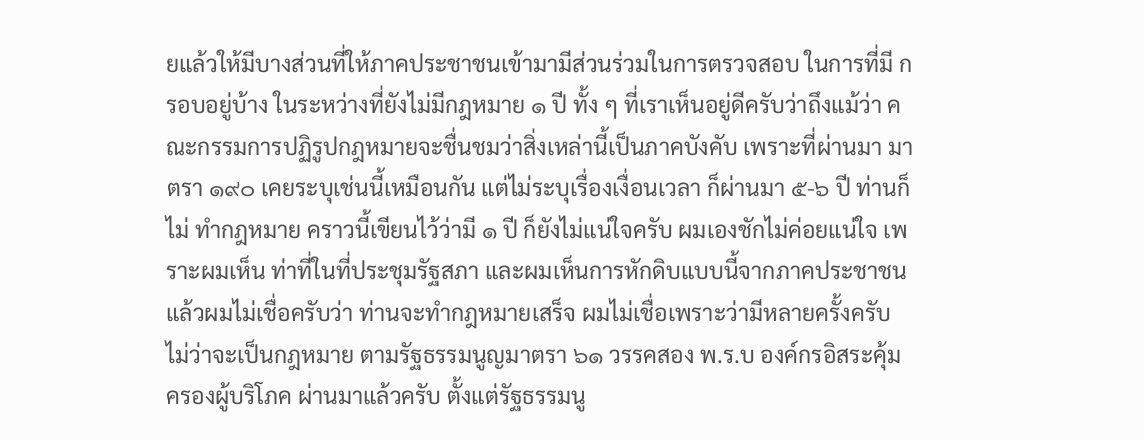ยแล้วให้มีบางส่วนที่ให้ภาคประชาชนเข้ามามีส่วนร่วมในการตรวจสอบ ในการที่มี กรอบอยู่บ้าง ในระหว่างที่ยังไม่มีกฎหมาย ๑ ปี ทั้ง ๆ ที่เราเห็นอยู่ดีครับว่าถึงแม้ว่า คณะกรรมการปฏิรูปกฎหมายจะชื่นชมว่าสิ่งเหล่านี้เป็นภาคบังคับ เพราะที่ผ่านมา มาตรา ๑๙๐ เคยระบุเช่นนี้เหมือนกัน แต่ไม่ระบุเรื่องเงื่อนเวลา ก็ผ่านมา ๕-๖ ปี ท่านก็ไม่ ทํากฎหมาย คราวนี้เขียนไว้ว่ามี ๑ ปี ก็ยังไม่แน่ใจครับ ผมเองชักไม่ค่อยแน่ใจ เพราะผมเห็น ท่าที่ในที่ประชุมรัฐสภา และผมเห็นการหักดิบแบบนี้จากภาคประชาชนแล้วผมไม่เชื่อครับว่า ท่านจะทํากฎหมายเสร็จ ผมไม่เชื่อเพราะว่ามีหลายครั้งครับ ไม่ว่าจะเป็นกฎหมาย ตามรัฐธรรมนูญมาตรา ๖๑ วรรคสอง พ.ร.บ องค์กรอิสระคุ้มครองผู้บริโภค ผ่านมาแล้วครับ ตั้งแต่รัฐธรรมนู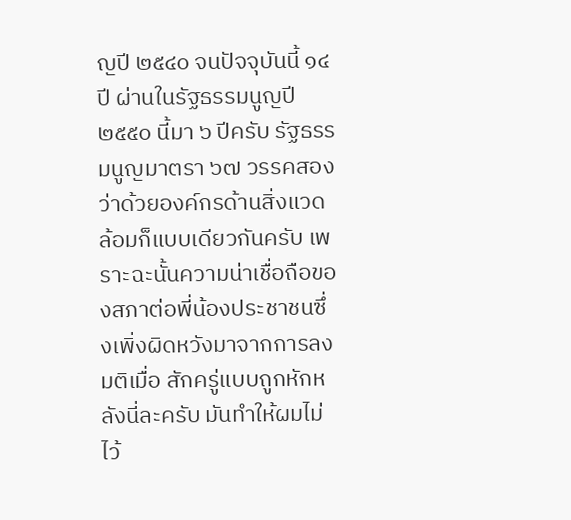ญปี ๒๕๔๐ จนปัจจุบันนี้ ๑๔ ปี ผ่านในรัฐธรรมนูญปี ๒๕๕๐ นี้มา ๖ ปีครับ รัฐธรรมนูญมาตรา ๖๗ วรรคสองว่าด้วยองค์กรด้านสิ่งแวดล้อมก็แบบเดียวกันครับ เพราะฉะนั้นความน่าเชื่อถือของสภาต่อพี่น้องประชาชนซึ่งเพิ่งผิดหวังมาจากการลงมติเมื่อ สักครู่แบบถูกหักหลังนี่ละครับ มันทําให้ผมไม่ไว้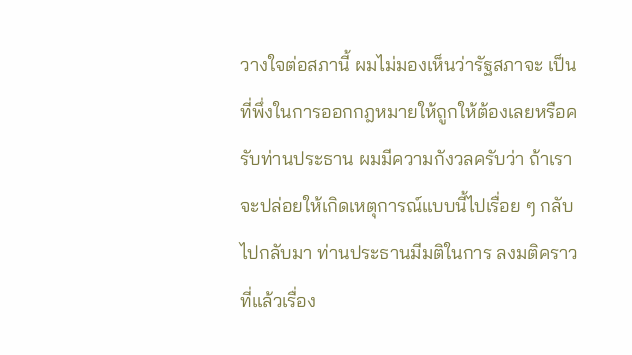วางใจต่อสภานี้ ผมไม่มองเห็นว่ารัฐสภาจะ เป็นที่พึ่งในการออกกฎหมายให้ถูกให้ต้องเลยหรือครับท่านประธาน ผมมีความกังวลครับว่า ถ้าเราจะปล่อยให้เกิดเหตุการณ์แบบนี้ไปเรื่อย ๆ กลับไปกลับมา ท่านประธานมีมติในการ ลงมติคราวที่แล้วเรื่อง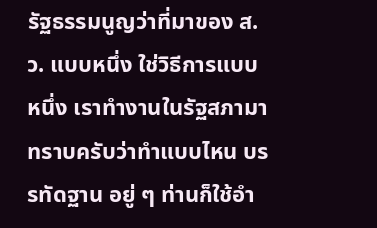รัฐธรรมนูญว่าที่มาของ ส.ว. แบบหนึ่ง ใช่วิธีการแบบหนึ่ง เราทํางานในรัฐสภามา ทราบครับว่าทําแบบไหน บรรทัดฐาน อยู่ ๆ ท่านก็ใช้อํา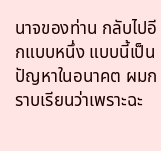นาจของท่าน กลับไปอีกแบบหนึ่ง แบบนี้เป็นปัญหาในอนาคต ผมกราบเรียนว่าเพราะฉะ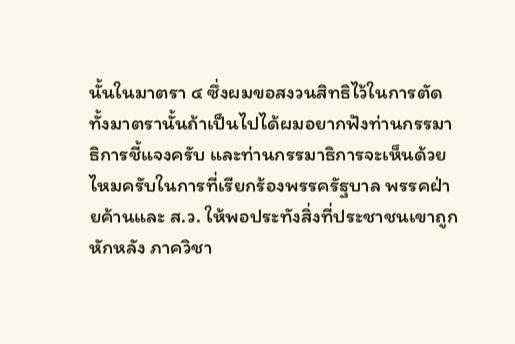นั้นในมาตรา ๔ ซึ่งผมขอสงวนสิทธิไว้ในการตัดทั้งมาตรานั้นถ้าเป็นไปได้ผมอยากฟังท่านกรรมาธิการชี้แจงครับ และท่านกรรมาธิการจะเห็นด้วยไหมครับในการที่เรียกร้องพรรครัฐบาล พรรคฝ่ายค้านและ ส.ว. ให้พอประทังสิ่งที่ประชาชนเขาถูกหักหลัง ภาควิชา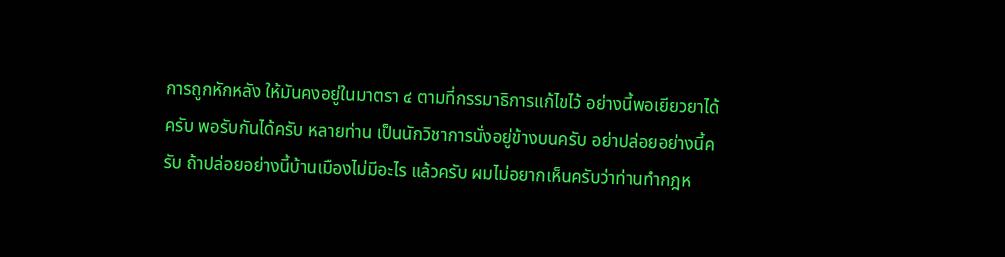การถูกหักหลัง ให้มันคงอยู่ในมาตรา ๔ ตามที่กรรมาธิการแก้ไขไว้ อย่างนี้พอเยียวยาได้ครับ พอรับกันได้ครับ หลายท่าน เป็นนักวิชาการนั่งอยู่ข้างบนครับ อย่าปล่อยอย่างนี้ครับ ถ้าปล่อยอย่างนี้บ้านเมืองไม่มีอะไร แล้วครับ ผมไม่อยากเห็นครับว่าท่านทํากฎห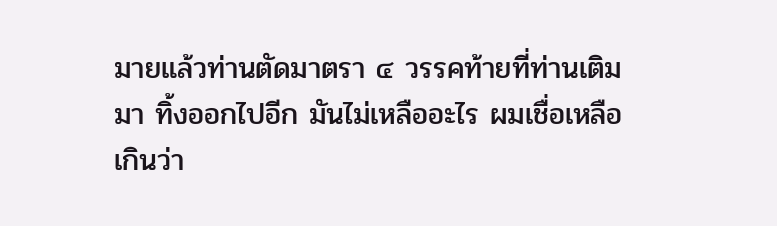มายแล้วท่านตัดมาตรา ๔ วรรคท้ายที่ท่านเติมมา ทิ้งออกไปอีก มันไม่เหลืออะไร ผมเชื่อเหลือเกินว่า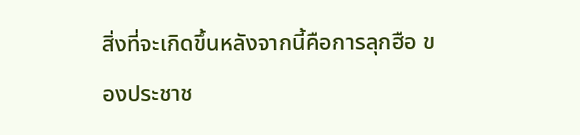สิ่งที่จะเกิดขึ้นหลังจากนี้คือการลุกฮือ ของประชาช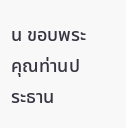น ขอบพระคุณท่านประธาน